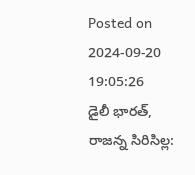Posted on 2024-09-20 19:05:26
డైలీ భారత్, రాజన్న సిరిసిల్ల: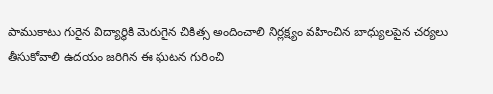పాముకాటు గురైన విద్యార్థికి మెరుగైన చికిత్స అందించాలి నిర్లక్ష్యం వహించిన బాధ్యులపైన చర్యలు తీసుకోవాలి ఉదయం జరిగిన ఈ ఘటన గురించి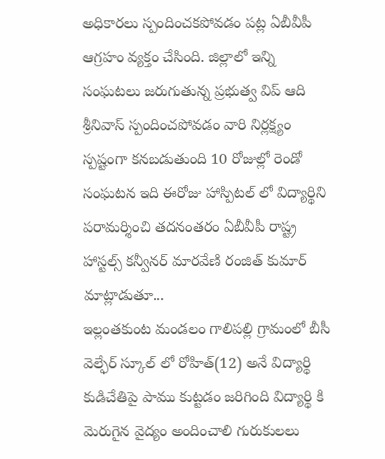అధికారలు స్పందించకపోవడం పట్ల ఏబీవీపీ ఆగ్రహం వ్యక్తం చేసింది. జిల్లాలో ఇన్ని సంఘటలు జరుగుతున్న ప్రభుత్వ విప్ ఆది శ్రీనివాస్ స్పందించపోవడం వారి నిర్లక్ష్యం స్పష్టంగా కనబడుతుంది 10 రోజుల్లో రెండో సంఘటన ఇది ఈరోజు హాస్పిటల్ లో విద్యార్థిని పరామర్శించి తదనంతరం ఏబీవీపీ రాష్ట్ర హాస్టల్స్ కన్వీనర్ మారవేణి రంజిత్ కుమార్ మాట్లాడుతూ...
ఇల్లంతకుంట మండలం గాలిపల్లి గ్రామంలో బీసీ వెల్ఫేర్ స్కూల్ లో రోహిత్(12) అనే విద్యార్థి కుడిచేతిపై పాము కుట్టడం జరిగింది విద్యార్థి కి మెరుగైన వైద్యం అందించాలి గురుకులలు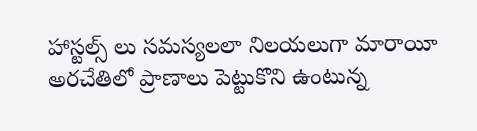హాస్టల్స్ లు సమస్యలలా నిలయలుగా మారాయీ అరచేతిలో ప్రాణాలు పెట్టుకొని ఉంటున్న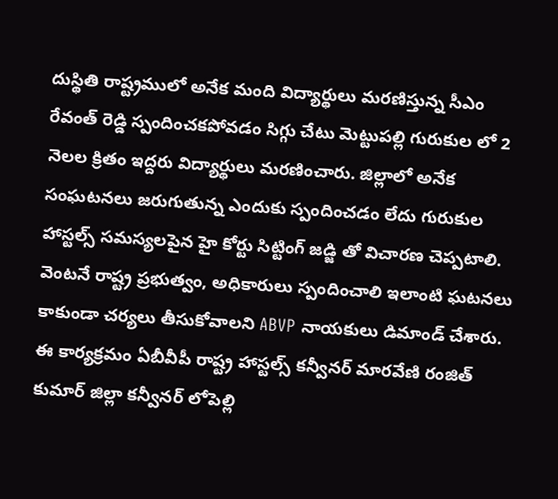దుస్థితి రాష్ట్రములో అనేక మంది విద్యార్థులు మరణిస్తున్న సీఎం రేవంత్ రెడ్డి స్పందించకపోవడం సిగ్గు చేటు మెట్టుపల్లి గురుకుల లో 2 నెలల క్రితం ఇద్దరు విద్యార్థులు మరణించారు. జిల్లాలో అనేక సంఘటనలు జరుగుతున్న ఎందుకు స్పందించడం లేదు గురుకుల హాస్టల్స్ సమస్యలపైన హై కోర్టు సిట్టింగ్ జడ్జి తో విచారణ చెప్పటాలి.
వెంటనే రాష్ట్ర ప్రభుత్వం, అధికారులు స్పందించాలి ఇలాంటి ఘటనలు కాకుండా చర్యలు తీసుకోవాలని ABVP నాయకులు డిమాండ్ చేశారు.
ఈ కార్యక్రమం ఏబీవీపీ రాష్ట్ర హాస్టల్స్ కన్వీనర్ మారవేణి రంజిత్ కుమార్ జిల్లా కన్వీనర్ లోపెల్లి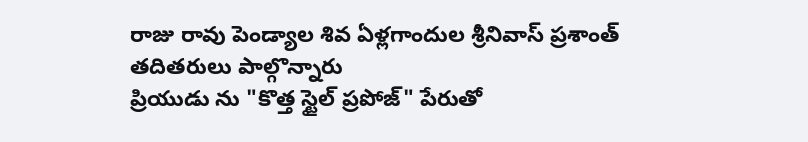రాజు రావు పెండ్యాల శివ ఏళ్లగాందుల శ్రీనివాస్ ప్రశాంత్ తదితరులు పాల్గొన్నారు
ప్రియుడు ను "కొత్త స్టైల్ ప్రపోజ్" పేరుతో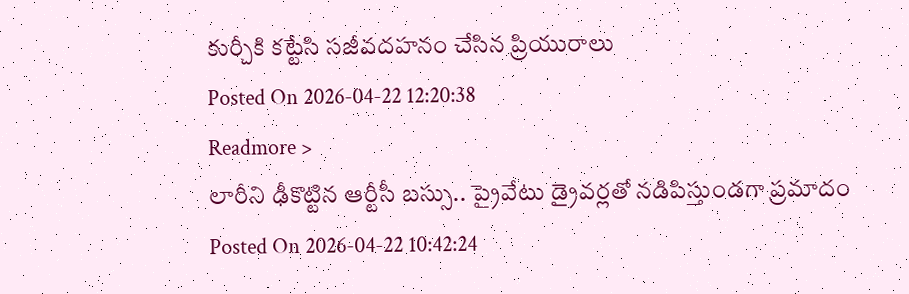కుర్చీకి కట్టేసి సజీవదహనం చేసిన ప్రియురాలు
Posted On 2026-04-22 12:20:38
Readmore >
లారీని ఢీకొట్టిన ఆర్టీసీ బస్సు.. ప్రైవేటు డ్రైవర్లతో నడిపిస్తుండగా ప్రమాదం
Posted On 2026-04-22 10:42:24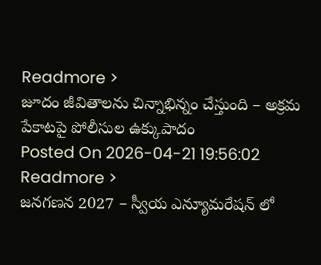Readmore >
జూదం జీవితాలను చిన్నాభిన్నం చేస్తుంది – అక్రమ పేకాటపై పోలీసుల ఉక్కుపాదం
Posted On 2026-04-21 19:56:02
Readmore >
జనగణన 2027 – స్వీయ ఎన్యూమరేషన్ లో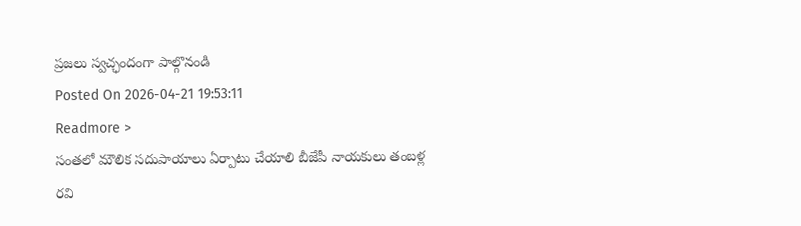ప్రజలు స్వచ్ఛందంగా పాల్గొనండి
Posted On 2026-04-21 19:53:11
Readmore >
సంతలో మౌలిక సదుపాయాలు ఏర్పాటు చేయాలి బీజేపీ నాయకులు తంబళ్ల రవి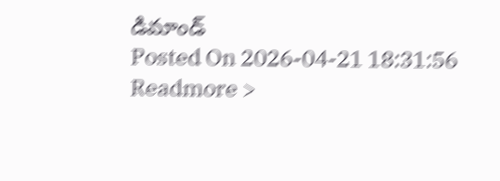డిమాండ్
Posted On 2026-04-21 18:31:56
Readmore >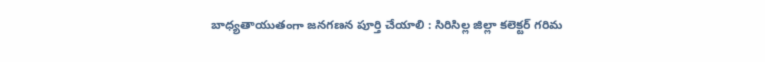బాధ్యతాయుతంగా జనగణన పూర్తి చేయాలి : సిరిసిల్ల జిల్లా కలెక్టర్ గరిమ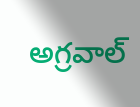అగ్రవాల్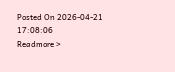Posted On 2026-04-21 17:08:06
Readmore >